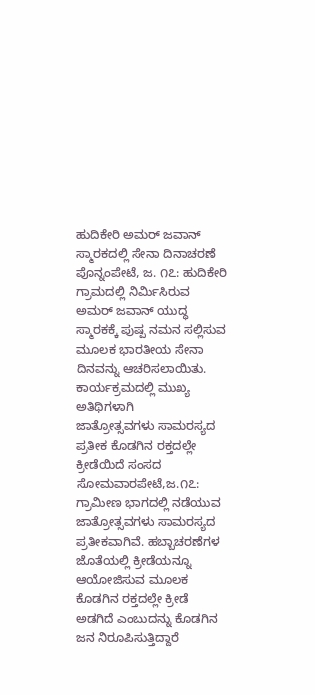ಹುದಿಕೇರಿ ಅಮರ್ ಜವಾನ್ ಸ್ಮಾರಕದಲ್ಲಿ ಸೇನಾ ದಿನಾಚರಣೆ ಪೊನ್ನಂಪೇಟೆ, ಜ. ೧೭: ಹುದಿಕೇರಿ ಗ್ರಾಮದಲ್ಲಿ ನಿರ್ಮಿಸಿರುವ ಅಮರ್ ಜವಾನ್ ಯುದ್ಧ ಸ್ಮಾರಕಕ್ಕೆ ಪುಷ್ಪ ನಮನ ಸಲ್ಲಿಸುವ ಮೂಲಕ ಭಾರತೀಯ ಸೇನಾ ದಿನವನ್ನು ಆಚರಿಸಲಾಯಿತು. ಕಾರ್ಯಕ್ರಮದಲ್ಲಿ ಮುಖ್ಯ ಅತಿಥಿಗಳಾಗಿ
ಜಾತ್ರೋತ್ಸವಗಳು ಸಾಮರಸ್ಯದ ಪ್ರತೀಕ ಕೊಡಗಿನ ರಕ್ತದಲ್ಲೇ ಕ್ರೀಡೆಯಿದೆ ಸಂಸದ ಸೋಮವಾರಪೇಟೆ,ಜ.೧೭: ಗ್ರಾಮೀಣ ಭಾಗದಲ್ಲಿ ನಡೆಯುವ ಜಾತ್ರೋತ್ಸವಗಳು ಸಾಮರಸ್ಯದ ಪ್ರತೀಕವಾಗಿವೆ. ಹಬ್ಬಾಚರಣೆಗಳ ಜೊತೆಯಲ್ಲಿ ಕ್ರೀಡೆಯನ್ನೂ ಆಯೋಜಿಸುವ ಮೂಲಕ ಕೊಡಗಿನ ರಕ್ತದಲ್ಲೇ ಕ್ರೀಡೆ ಅಡಗಿದೆ ಎಂಬುದನ್ನು ಕೊಡಗಿನ ಜನ ನಿರೂಪಿಸುತ್ತಿದ್ದಾರೆ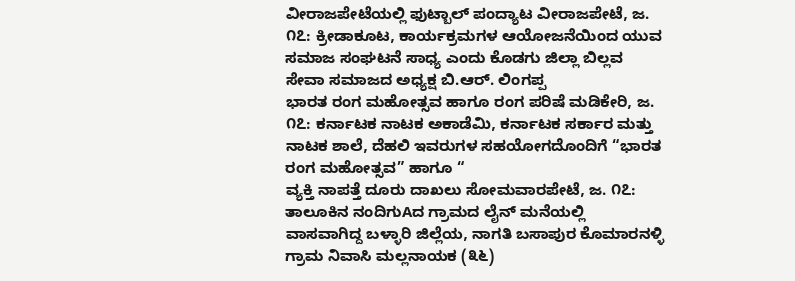ವೀರಾಜಪೇಟೆಯಲ್ಲಿ ಫುಟ್ಬಾಲ್ ಪಂದ್ಯಾಟ ವೀರಾಜಪೇಟೆ, ಜ. ೧೭: ಕ್ರೀಡಾಕೂಟ, ಕಾರ್ಯಕ್ರಮಗಳ ಆಯೋಜನೆಯಿಂದ ಯುವ ಸಮಾಜ ಸಂಘಟನೆ ಸಾಧ್ಯ ಎಂದು ಕೊಡಗು ಜಿಲ್ಲಾ ಬಿಲ್ಲವ ಸೇವಾ ಸಮಾಜದ ಅಧ್ಯಕ್ಷ ಬಿ.ಆರ್. ಲಿಂಗಪ್ಪ
ಭಾರತ ರಂಗ ಮಹೋತ್ಸವ ಹಾಗೂ ರಂಗ ಪರಿಷೆ ಮಡಿಕೇರಿ, ಜ. ೧೭: ಕರ್ನಾಟಕ ನಾಟಕ ಅಕಾಡೆಮಿ, ಕರ್ನಾಟಕ ಸರ್ಕಾರ ಮತ್ತು ನಾಟಕ ಶಾಲೆ, ದೆಹಲಿ ಇವರುಗಳ ಸಹಯೋಗದೊಂದಿಗೆ “ಭಾರತ ರಂಗ ಮಹೋತ್ಸವ” ಹಾಗೂ “
ವ್ಯಕ್ತಿ ನಾಪತ್ತೆ ದೂರು ದಾಖಲು ಸೋಮವಾರಪೇಟೆ, ಜ. ೧೭: ತಾಲೂಕಿನ ನಂದಿಗುAದ ಗ್ರಾಮದ ಲೈನ್ ಮನೆಯಲ್ಲಿ ವಾಸವಾಗಿದ್ದ ಬಳ್ಳಾರಿ ಜಿಲ್ಲೆಯ, ನಾಗತಿ ಬಸಾಪುರ ಕೊಮಾರನಳ್ಳಿ ಗ್ರಾಮ ನಿವಾಸಿ ಮಲ್ಲನಾಯಕ (೩೬)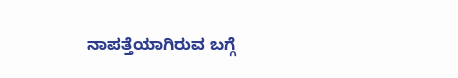ನಾಪತ್ತೆಯಾಗಿರುವ ಬಗ್ಗೆ